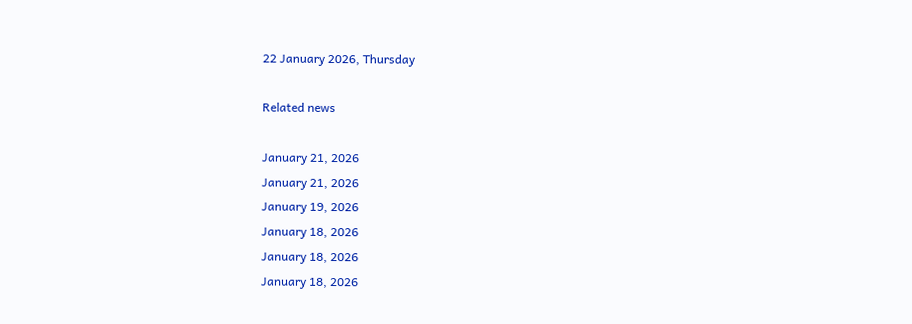22 January 2026, Thursday

Related news

January 21, 2026
January 21, 2026
January 19, 2026
January 18, 2026
January 18, 2026
January 18, 2026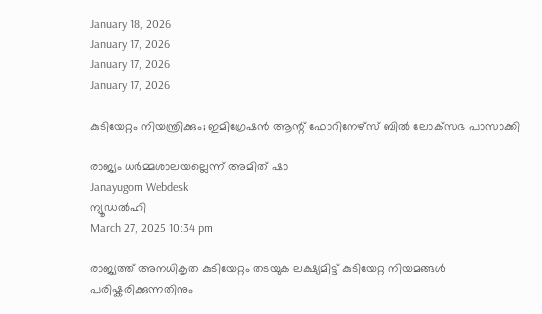January 18, 2026
January 17, 2026
January 17, 2026
January 17, 2026

കുടിയേറ്റം നിയന്ത്രിക്കും; ഇമിഗ്രേഷൻ ആന്റ് ഫോറിനേഴ്‌സ് ബിൽ ലോക്‌സഭ പാസാക്കി

രാജ്യം ധർമ്മശാലയല്ലെന്ന് അമിത് ഷാ
Janayugom Webdesk
ന്യൂഡൽഹി
March 27, 2025 10:34 pm

രാജ്യത്ത് അനധികൃത കുടിയേറ്റം തടയുക ലക്ഷ്യമിട്ട് കുടിയേറ്റ നിയമങ്ങൾ പരിഷ്കരിക്കുന്നതിനും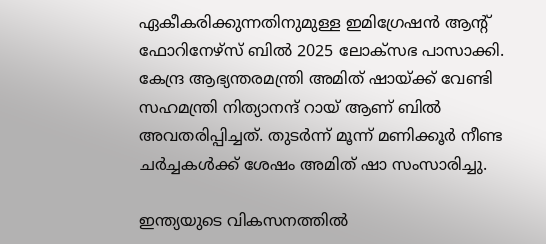ഏകീകരിക്കുന്നതിനുമുള്ള ഇമിഗ്രേഷൻ ആന്റ് ഫോറിനേഴ്‌സ് ബിൽ 2025 ലോക്‌സഭ പാസാക്കി. കേന്ദ്ര ആഭ്യന്തരമന്ത്രി അമിത് ഷായ്ക്ക് വേണ്ടി സഹമന്ത്രി നിത്യാനന്ദ് റായ് ആണ് ബിൽ അവതരിപ്പിച്ചത്. തുടർന്ന് മൂന്ന് മണിക്കൂർ നീണ്ട ചർച്ചകൾക്ക് ശേഷം അമിത് ഷാ സംസാരിച്ചു.

ഇന്ത്യയുടെ വികസനത്തിൽ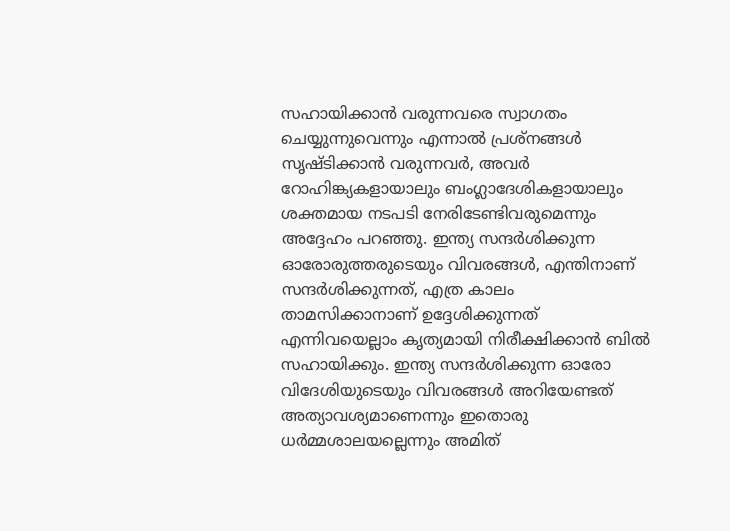സഹായിക്കാൻ വരുന്നവരെ സ്വാഗതം ചെയ്യുന്നുവെന്നും എന്നാൽ പ്രശ്നങ്ങൾ സൃഷ്ടിക്കാൻ വരുന്നവർ, അവർ റോഹിങ്ക്യകളായാലും ബംഗ്ലാദേശികളായാലും ശക്തമായ നടപടി നേരിടേണ്ടിവരുമെന്നും അദ്ദേഹം പറഞ്ഞു. ഇന്ത്യ സന്ദർശിക്കുന്ന ഓരോരുത്തരുടെയും വിവരങ്ങൾ, എന്തിനാണ് സന്ദർശിക്കുന്നത്, എത്ര കാലം താമസിക്കാനാണ് ഉദ്ദേശിക്കുന്നത് എന്നിവയെല്ലാം കൃത്യമായി നിരീക്ഷിക്കാൻ ബിൽ സഹായിക്കും. ഇന്ത്യ സന്ദർശിക്കുന്ന ഓരോ വിദേശിയുടെയും വിവരങ്ങൾ അറിയേണ്ടത് അത്യാവശ്യമാണെന്നും ഇതൊരു ധര്‍മ്മശാലയല്ലെന്നും അമിത്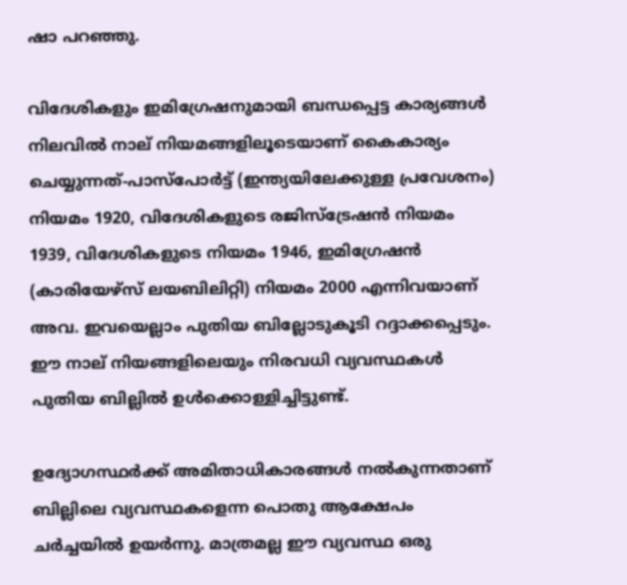ഷാ പറഞ്ഞു.

വിദേശികളും ഇമിഗ്രേഷനുമായി ബന്ധപ്പെട്ട കാര്യങ്ങൾ നിലവിൽ നാല് നിയമങ്ങളിലൂടെയാണ് കൈകാര്യം ചെയ്യുന്നത്-പാസ്‌പോർട്ട് (ഇന്ത്യയിലേക്കുള്ള പ്രവേശനം) നിയമം 1920, വിദേശികളുടെ രജിസ്ട്രേഷൻ നിയമം 1939, വിദേശികളുടെ നിയമം 1946, ഇമിഗ്രേഷൻ (കാരിയേഴ്‌സ് ലയബിലിറ്റി) നിയമം 2000 എന്നിവയാണ് അവ. ഇവയെല്ലാം പുതിയ ബില്ലോടുകൂടി റദ്ദാക്കപ്പെടും. ഈ നാല് നിയങ്ങളിലെയും നിരവധി വ്യവസ്ഥകൾ പുതിയ ബില്ലിൽ ഉൾക്കൊള്ളിച്ചിട്ടുണ്ട്.

ഉദ്യോഗസ്ഥര്‍ക്ക് അമിതാധികാരങ്ങള്‍ നല്‍കുന്നതാണ് ബില്ലിലെ വ്യവസ്ഥകളെന്ന പൊതു ആക്ഷേപം ചര്‍ച്ചയില്‍ ഉയര്‍ന്നു. മാത്രമല്ല ഈ വ്യവസ്ഥ ഒരു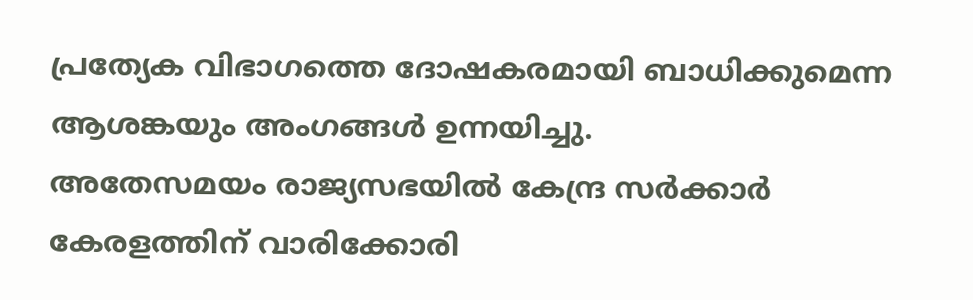പ്രത്യേക വിഭാഗത്തെ ദോഷകരമായി ബാധിക്കുമെന്ന ആശങ്കയും അംഗങ്ങള്‍ ഉന്നയിച്ചു.
അതേസമയം രാജ്യസഭയില്‍ കേന്ദ്ര സര്‍ക്കാര്‍ കേരളത്തിന് വാരിക്കോരി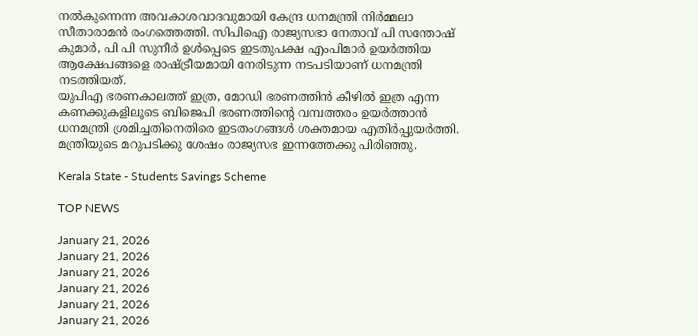നല്‍കുന്നെന്ന അവകാശവാദവുമായി കേന്ദ്ര ധനമന്ത്രി നിര്‍മ്മലാ സീതാരാമന്‍ രംഗത്തെത്തി. സിപിഐ രാജ്യസഭാ നേതാവ് പി സന്തോഷ് കുമാര്‍, പി പി സുനീര്‍ ഉള്‍പ്പെടെ ഇടതുപക്ഷ എംപിമാര്‍ ഉയര്‍ത്തിയ ആക്ഷേപങ്ങളെ രാഷ്ട്രീയമായി നേരിടുന്ന നടപടിയാണ് ധനമന്ത്രി നടത്തിയത്.
യുപിഎ ഭരണകാലത്ത് ഇത്ര, മോഡി ഭരണത്തിന്‍ കീഴില്‍ ഇത്ര എന്ന കണക്കുകളിലൂടെ ബിജെപി ഭരണത്തിന്റെ വമ്പത്തരം ഉയര്‍ത്താന്‍ ധനമന്ത്രി ശ്രമിച്ചതിനെതിരെ ഇടതംഗങ്ങള്‍ ശക്തമായ എതിര്‍പ്പുയര്‍ത്തി. മന്ത്രിയുടെ മറുപടിക്കു ശേഷം രാജ്യസഭ ഇന്നത്തേക്കു പിരിഞ്ഞു.

Kerala State - Students Savings Scheme

TOP NEWS

January 21, 2026
January 21, 2026
January 21, 2026
January 21, 2026
January 21, 2026
January 21, 2026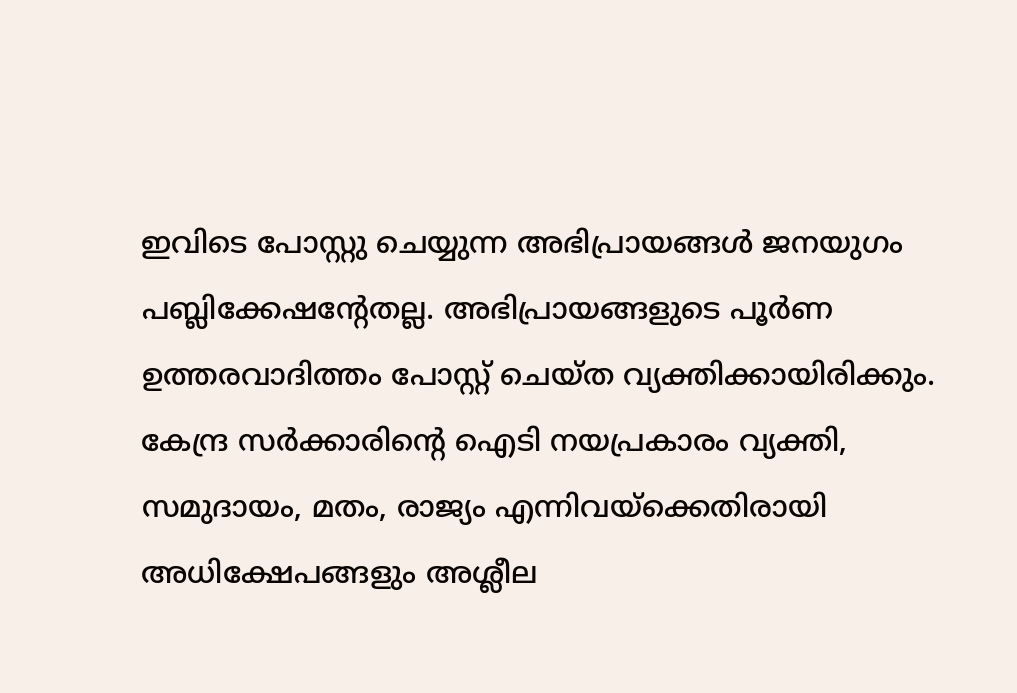ഇവിടെ പോസ്റ്റു ചെയ്യുന്ന അഭിപ്രായങ്ങള്‍ ജനയുഗം പബ്ലിക്കേഷന്റേതല്ല. അഭിപ്രായങ്ങളുടെ പൂര്‍ണ ഉത്തരവാദിത്തം പോസ്റ്റ് ചെയ്ത വ്യക്തിക്കായിരിക്കും. കേന്ദ്ര സര്‍ക്കാരിന്റെ ഐടി നയപ്രകാരം വ്യക്തി, സമുദായം, മതം, രാജ്യം എന്നിവയ്‌ക്കെതിരായി അധിക്ഷേപങ്ങളും അശ്ലീല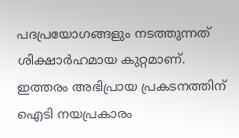പദപ്രയോഗങ്ങളും നടത്തുന്നത് ശിക്ഷാര്‍ഹമായ കുറ്റമാണ്. ഇത്തരം അഭിപ്രായ പ്രകടനത്തിന് ഐടി നയപ്രകാരം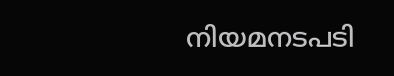നിയമനടപടി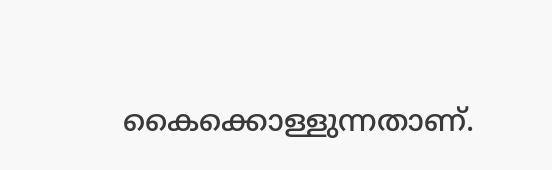കൈക്കൊള്ളുന്നതാണ്.